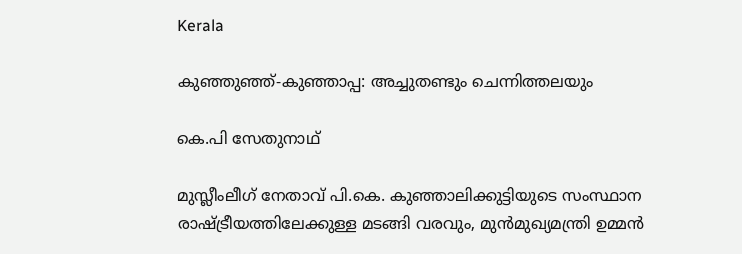Kerala

കുഞ്ഞുഞ്ഞ്-കുഞ്ഞാപ്പ: അച്ചുതണ്ടും ചെന്നിത്തലയും

കെ.പി സേതുനാഥ്

മുസ്ലീംലീഗ് നേതാവ് പി.കെ. കുഞ്ഞാലിക്കുട്ടിയുടെ സംസ്ഥാന രാഷ്ട്രീയത്തിലേക്കുള്ള മടങ്ങി വരവും, മുന്‍മുഖ്യമന്ത്രി ഉമ്മന്‍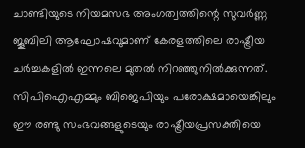ചാണ്ടിയുടെ നിയമസഭ അംഗത്വത്തിന്റെ സുവര്‍ണ്ണ ജൂബിലി ആഘോഷവുമാണ് കേരളത്തിലെ രാഷ്ട്രീയ ചര്‍ച്ചകളില്‍ ഇന്നലെ മുതല്‍ നിറഞ്ഞുനില്‍ക്കുന്നത്. സിപിഐഎമ്മും ബിജെപിയും പരോക്ഷമായെങ്കിലും ഈ രണ്ടു സംഭവങ്ങളുടെയും രാഷ്ട്രീയപ്രസക്തിയെ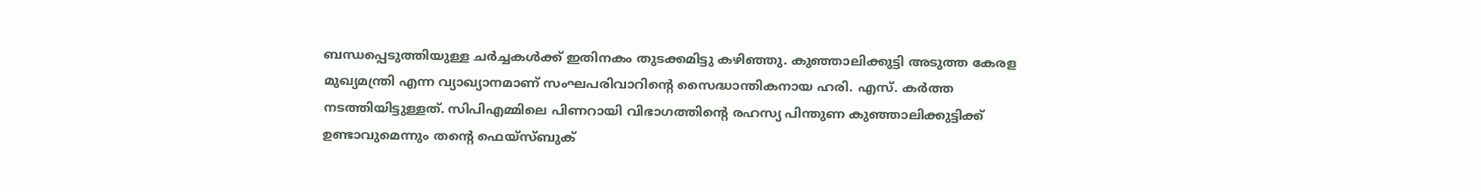ബന്ധപ്പെടുത്തിയുള്ള ചര്‍ച്ചകള്‍ക്ക് ഇതിനകം തുടക്കമിട്ടു കഴിഞ്ഞു. കുഞ്ഞാലിക്കുട്ടി അടുത്ത കേരള മുഖ്യമന്ത്രി എന്ന വ്യാഖ്യാനമാണ് സംഘപരിവാറിന്റെ സൈദ്ധാന്തികനായ ഹരി. എസ്. കര്‍ത്ത നടത്തിയിട്ടുള്ളത്. സിപിഎമ്മിലെ പിണറായി വിഭാഗത്തിന്റെ രഹസ്യ പിന്തുണ കുഞ്ഞാലിക്കുട്ടിക്ക് ഉണ്ടാവുമെന്നും തന്റെ ഫെയ്സ്ബുക്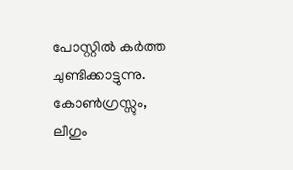പോസ്റ്റില്‍ കര്‍ത്ത ചുണ്ടിക്കാട്ടുന്നു. കോണ്‍ഗ്രസ്സും, ലീഗും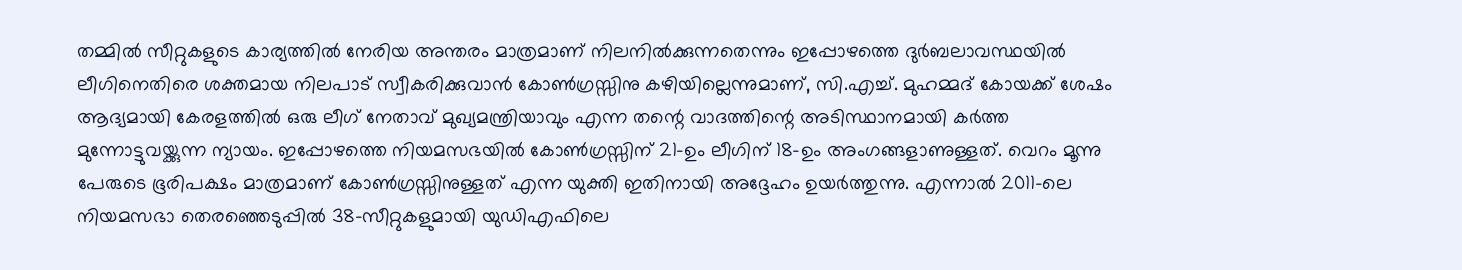തമ്മില്‍ സീറ്റുകളുടെ കാര്യത്തില്‍ നേരിയ അന്തരം മാത്രമാണ് നിലനില്‍ക്കുന്നതെന്നും ഇപ്പോഴത്തെ ദുര്‍ബലാവസ്ഥയില്‍ ലീഗിനെതിരെ ശക്തമായ നിലപാട് സ്വീകരിക്കുവാന്‍ കോണ്‍ഗ്രസ്സിനു കഴിയില്ലെന്നുമാണ്, സി.എച്ച്. മുഹമ്മദ് കോയക്ക് ശേഷം ആദ്യമായി കേരളത്തില്‍ ഒരു ലീഗ് നേതാവ് മുഖ്യമന്ത്രിയാവും എന്ന തന്റെ വാദത്തിന്റെ അടിസ്ഥാനമായി കര്‍ത്ത മുന്നോട്ടുവയ്ക്കുന്ന ന്യായം. ഇപ്പോഴത്തെ നിയമസഭയില്‍ കോണ്‍ഗ്രസ്സിന് 21-ഉം ലീഗിന് 18-ഉം അംഗങ്ങളാണുള്ളത്. വെറം മൂന്നു പേരുടെ ഭൂരിപക്ഷം മാത്രമാണ് കോണ്‍ഗ്രസ്സിനുള്ളത് എന്ന യുക്തി ഇതിനായി അദ്ദേഹം ഉയര്‍ത്തുന്നു. എന്നാല്‍ 2011-ലെ നിയമസഭാ തെരഞ്ഞെടുപ്പില്‍ 38-സീറ്റുകളുമായി യുഡിഎഫിലെ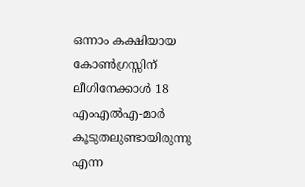ഒന്നാം കക്ഷിയായ കോണ്‍ഗ്രസ്സിന് ലീഗിനേക്കാള്‍ 18 എംഎല്‍എ-മാര്‍ കൂടുതലുണ്ടായിരുന്നു എന്ന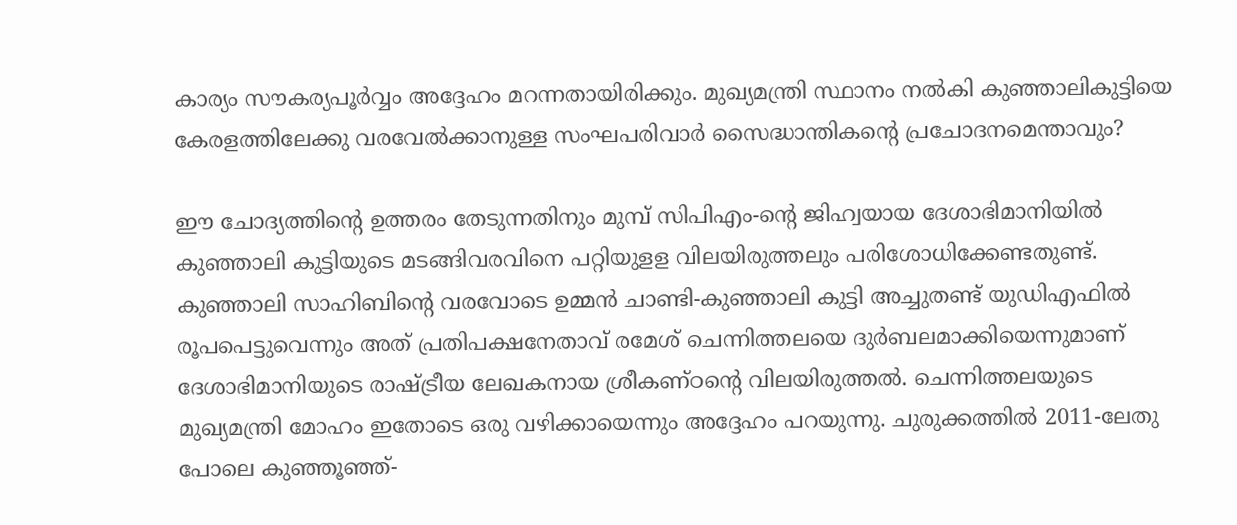കാര്യം സൗകര്യപൂര്‍വ്വം അദ്ദേഹം മറന്നതായിരിക്കും. മുഖ്യമന്ത്രി സ്ഥാനം നല്‍കി കുഞ്ഞാലികുട്ടിയെ കേരളത്തിലേക്കു വരവേല്‍ക്കാനുള്ള സംഘപരിവാര്‍ സൈദ്ധാന്തികന്റെ പ്രചോദനമെന്താവും?

ഈ ചോദ്യത്തിന്റെ ഉത്തരം തേടുന്നതിനും മുമ്പ് സിപിഎം-ന്റെ ജിഹ്വയായ ദേശാഭിമാനിയില്‍ കുഞ്ഞാലി കുട്ടിയുടെ മടങ്ങിവരവിനെ പറ്റിയുളള വിലയിരുത്തലും പരിശോധിക്കേണ്ടതുണ്ട്. കുഞ്ഞാലി സാഹിബിന്റെ വരവോടെ ഉമ്മന്‍ ചാണ്ടി-കുഞ്ഞാലി കുട്ടി അച്ചുതണ്ട് യുഡിഎഫില്‍ രൂപപെട്ടുവെന്നും അത് പ്രതിപക്ഷനേതാവ് രമേശ് ചെന്നിത്തലയെ ദുര്‍ബലമാക്കിയെന്നുമാണ് ദേശാഭിമാനിയുടെ രാഷ്ട്രീയ ലേഖകനായ ശ്രീകണ്ഠന്റെ വിലയിരുത്തല്‍. ചെന്നിത്തലയുടെ മുഖ്യമന്ത്രി മോഹം ഇതോടെ ഒരു വഴിക്കായെന്നും അദ്ദേഹം പറയുന്നു. ചുരുക്കത്തില്‍ 2011-ലേതു പോലെ കുഞ്ഞൂഞ്ഞ്-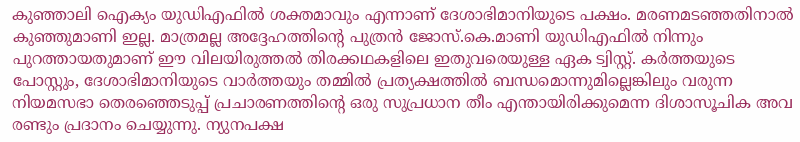കുഞ്ഞാലി ഐക്യം യുഡിഎഫില്‍ ശക്തമാവും എന്നാണ് ദേശാഭിമാനിയുടെ പക്ഷം. മരണമടഞ്ഞതിനാല്‍ കുഞ്ഞുമാണി ഇല്ല. മാത്രമല്ല അദ്ദേഹത്തിന്റെ പുത്രന്‍ ജോസ്.കെ.മാണി യുഡിഎഫില്‍ നിന്നും പുറത്തായതുമാണ് ഈ വിലയിരുത്തല്‍ തിരക്കഥകളിലെ ഇതുവരെയുള്ള ഏക ട്വിസ്റ്റ്. കര്‍ത്തയുടെ പോസ്റ്റും, ദേശാഭിമാനിയുടെ വാര്‍ത്തയും തമ്മില്‍ പ്രത്യക്ഷത്തില്‍ ബന്ധമൊന്നുമില്ലെങ്കിലും വരുന്ന നിയമസഭാ തെരഞ്ഞെടുപ്പ് പ്രചാരണത്തിന്റെ ഒരു സുപ്രധാന തീം എന്തായിരിക്കുമെന്ന ദിശാസൂചിക അവ രണ്ടും പ്രദാനം ചെയ്യുന്നു. ന്യുനപക്ഷ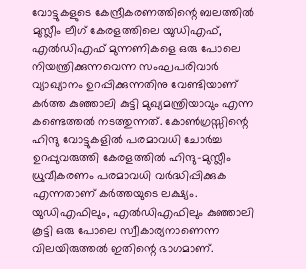വോട്ടുകളുടെ കേന്ദ്രീകരണത്തിന്റെ ബലത്തില്‍ മുസ്ലീം ലീഗ് കേരളത്തിലെ യുഡിഎഫ്, എല്‍ഡിഎഫ് മുന്നണികളെ ഒരു പോലെ നിയന്ത്രിക്കുന്നവെന്ന സംഘപരിവാര്‍ വ്യാഖ്യാനം ഉറപ്പിക്കുന്നതിനു വേണ്ടിയാണ് കര്‍ത്ത കുഞ്ഞാലി കുട്ടി മുഖ്യമന്ത്രിയാവും എന്ന കണ്ടെത്തല്‍ നടത്തുന്നത്. കോണ്‍ഗ്രസ്സിന്റെ ഹിന്ദു വോട്ടുകളില്‍ പരമാവധി ചോര്‍ച്ച ഉറപ്പുവരുത്തി കേരളത്തില്‍ ഹിന്ദു-മുസ്ലീം ധ്രുവീകരണം പരമാവധി വര്‍ദ്ധിപ്പിക്കുക എന്നതാണ് കര്‍ത്തയുടെ ലക്ഷ്യം. യുഡിഎഫിലും, എല്‍ഡിഎഫിലും കുഞ്ഞാലി കൂട്ടി ഒരു പോലെ സ്വീകാര്യനാണെന്ന വിലയിരുത്തല്‍ ഇതിന്റെ ഭാഗമാണ്.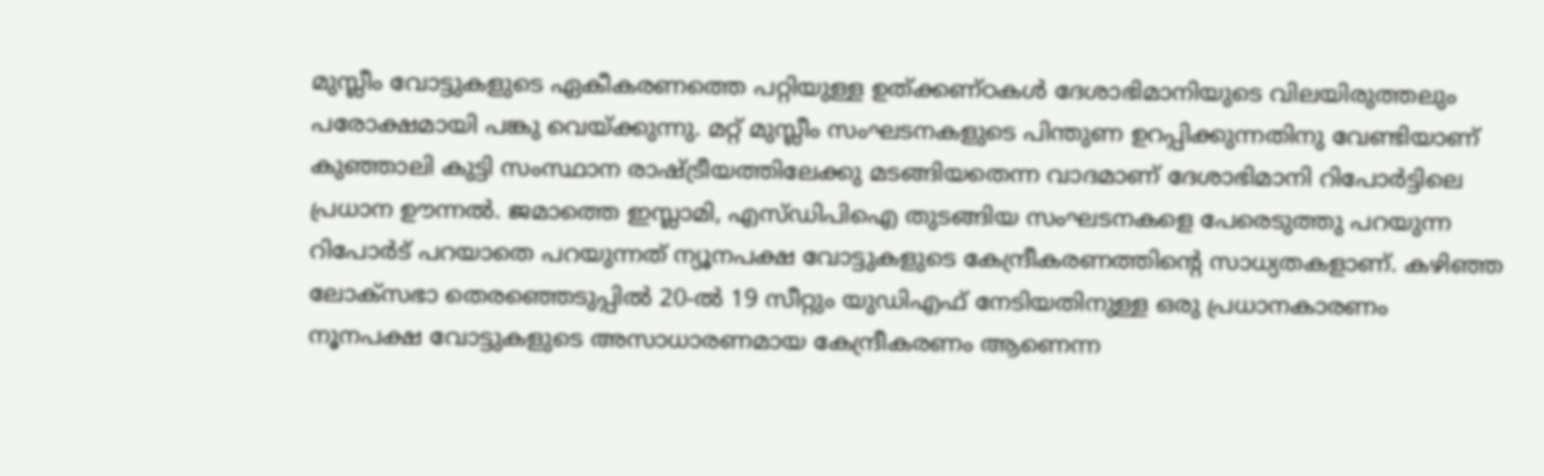മുസ്ലീം വോട്ടുകളുടെ ഏകീകരണത്തെ പറ്റിയുള്ള ഉത്ക്കണ്ഠകള്‍ ദേശാഭിമാനിയുടെ വിലയിരുത്തലും പരോക്ഷമായി പങ്കു വെയ്ക്കുന്നു. മറ്റ് മുസ്ലീം സംഘടനകളുടെ പിന്തുണ ഉറപ്പിക്കുന്നതിനു വേണ്ടിയാണ് കുഞ്ഞാലി കുട്ടി സംസ്ഥാന രാഷ്ട്രീയത്തിലേക്കു മടങ്ങിയതെന്ന വാദമാണ് ദേശാഭിമാനി റിപോര്‍ട്ടിലെ പ്രധാന ഊന്നല്‍. ജമാത്തെ ഇസ്ലാമി, എസ്ഡിപിഐ തുടങ്ങിയ സംഘടനകളെ പേരെടുത്തു പറയുന്ന റിപോര്‍ട് പറയാതെ പറയുന്നത് ന്യൂനപക്ഷ വോട്ടുകളുടെ കേന്ദ്രീകരണത്തിന്റെ സാധ്യതകളാണ്. കഴിഞ്ഞ ലോക്സഭാ തെരഞ്ഞെടുപ്പില്‍ 20-ല്‍ 19 സീറ്റും യുഡിഎഫ് നേടിയതിനുള്ള ഒരു പ്രധാനകാരണം നൂനപക്ഷ വോട്ടുകളുടെ അസാധാരണമായ കേന്ദ്രീകരണം ആണെന്ന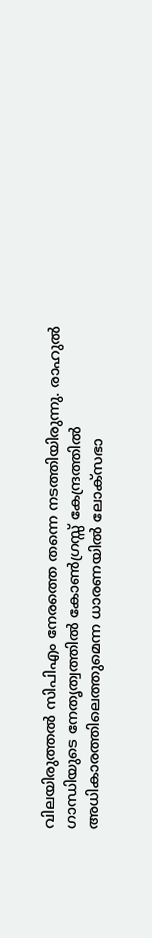വിലയിരുത്തല്‍ സിപിഎം നേരത്തെ തന്നെ നടത്തിയിരുന്നു. രാഹുല്‍ ഗാന്ധിയുടെ നേതൃത്വത്തില്‍ കോണ്‍ഗ്രസ്സ് കേന്ദ്രത്തില്‍ അധികാരത്തിലെത്തുമെന്ന ധാരണയില്‍ ലോക്സഭാ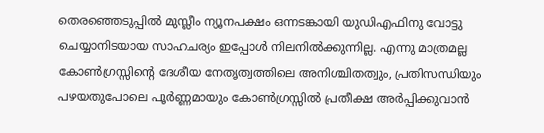തെരഞ്ഞെടുപ്പില്‍ മുസ്ലീം ന്യൂനപക്ഷം ഒന്നടങ്കായി യുഡിഎഫിനു വോട്ടു ചെയ്യാനിടയായ സാഹചര്യം ഇപ്പോള്‍ നിലനില്‍ക്കുന്നില്ല. എന്നു മാത്രമല്ല കോണ്‍ഗ്രസ്സിന്റെ ദേശീയ നേതൃത്വത്തിലെ അനിശ്ചിതത്വും, പ്രതിസന്ധിയും പഴയതുപോലെ പൂര്‍ണ്ണമായും കോണ്‍ഗ്രസ്സില്‍ പ്രതീക്ഷ അര്‍പ്പിക്കുവാന്‍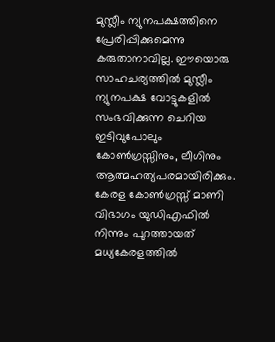മുസ്ലീം ന്യുനപക്ഷത്തിനെ പ്രേരിപ്പിക്കുമെന്നു കരുതാനാവില്ല. ഈയൊരു സാഹചര്യത്തില്‍ മുസ്ലീം ന്യുനപക്ഷ വോട്ടുകളില്‍ സംഭവിക്കുന്ന ചെറിയ ഇടിവുപോലും കോണ്‍ഗ്രസ്സിനും, ലീഗിനും ആത്മഹത്യപരമായിരിക്കും. കേരള കോണ്‍ഗ്രസ്സ് മാണി വിഭാഗം യുഡിഎഫില്‍ നിന്നും പുറത്തായത് മധ്യകേരളത്തില്‍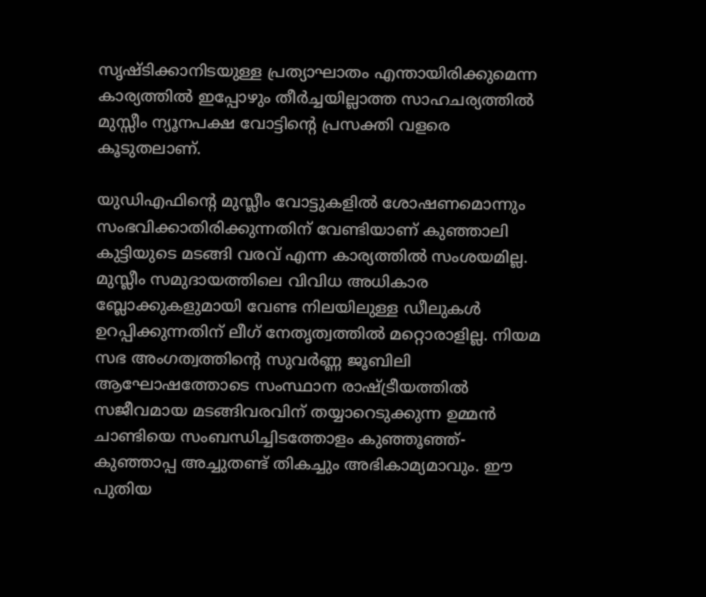സൃഷ്ടിക്കാനിടയുള്ള പ്രത്യാഘാതം എന്തായിരിക്കുമെന്ന കാര്യത്തില്‍ ഇപ്പോഴും തീര്‍ച്ചയില്ലാത്ത സാഹചര്യത്തില്‍ മുസ്സീം ന്യൂനപക്ഷ വോട്ടിന്റെ പ്രസക്തി വളരെ കൂടുതലാണ്.

യുഡിഎഫിന്റെ മുസ്ലീം വോട്ടുകളില്‍ ശോഷണമൊന്നും സംഭവിക്കാതിരിക്കുന്നതിന് വേണ്ടിയാണ് കുഞ്ഞാലി കുട്ടിയുടെ മടങ്ങി വരവ് എന്ന കാര്യത്തില്‍ സംശയമില്ല. മുസ്ലീം സമുദായത്തിലെ വിവിധ അധികാര ബ്ലോക്കുകളുമായി വേണ്ട നിലയിലുള്ള ഡീലുകള്‍ ഉറപ്പിക്കുന്നതിന് ലീഗ് നേതൃത്വത്തില്‍ മറ്റൊരാളില്ല. നിയമ സഭ അംഗത്വത്തിന്റെ സുവര്‍ണ്ണ ജൂബിലി ആഘോഷത്തോടെ സംസ്ഥാന രാഷ്ട്രീയത്തില്‍ സജീവമായ മടങ്ങിവരവിന് തയ്യാറെടുക്കുന്ന ഉമ്മന്‍ ചാണ്ടിയെ സംബന്ധിച്ചിടത്തോളം കുഞ്ഞൂഞ്ഞ്-കുഞ്ഞാപ്പ അച്ചുതണ്ട് തികച്ചും അഭികാമ്യമാവും. ഈ പുതിയ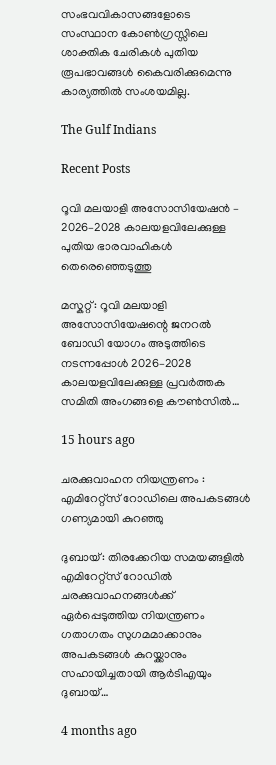സംഭവവികാസങ്ങളോടെ സംസ്ഥാന കോണ്‍ഗ്രസ്സിലെ ശാക്തിക ചേരികള്‍ പുതിയ രൂപഭാവങ്ങള്‍ കൈവരിക്കുമെന്നു കാര്യത്തില്‍ സംശയമില്ല.

The Gulf Indians

Recent Posts

റൂവി മലയാളി അസോസിയേഷൻ – 2026–2028 കാലയളവിലേക്കുള്ള പുതിയ ഭാരവാഹികൾ തെരെഞ്ഞെടുത്തു

മസ്കറ്റ്: റൂവി മലയാളി അസോസിയേഷന്റെ ജനറൽ ബോഡി യോഗം അടുത്തിടെ നടന്നപ്പോൾ 2026–2028 കാലയളവിലേക്കുള്ള പ്രവർത്തക സമിതി അംഗങ്ങളെ കൗൺസിൽ…

15 hours ago

ചരക്കുവാഹന നിയന്ത്രണം : എമിറേറ്റ്സ് റോഡിലെ അപകടങ്ങൾ ഗണ്യമായി കുറഞ്ഞു

ദുബായ്: തിരക്കേറിയ സമയങ്ങളിൽ എമിറേറ്റ്സ് റോഡിൽ ചരക്കുവാഹനങ്ങൾക്ക് ഏർപ്പെടുത്തിയ നിയന്ത്രണം ഗതാഗതം സുഗമമാക്കാനും അപകടങ്ങൾ കുറയ്ക്കാനും സഹായിച്ചതായി ആർടിഎയും ദുബായ്…

4 months ago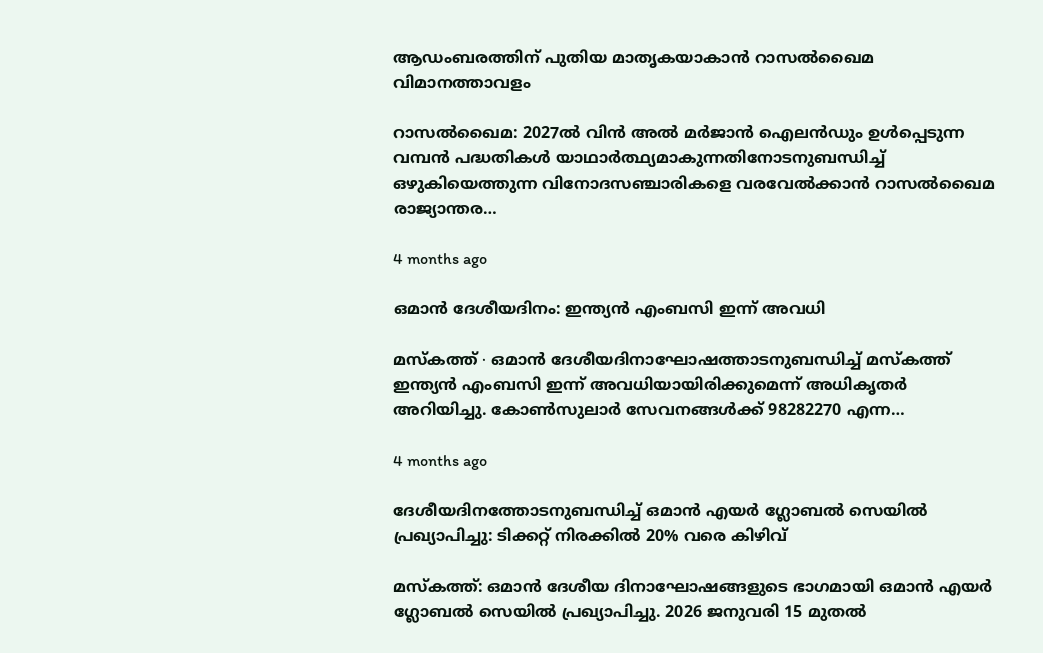ആഡംബരത്തിന് പുതിയ മാതൃകയാകാൻ റാസൽഖൈമ വിമാനത്താവളം

റാസൽഖൈമ: 2027ൽ വിൻ അൽ മർജാൻ ഐലൻഡും ഉൾപ്പെടുന്ന വമ്പൻ പദ്ധതികൾ യാഥാർത്ഥ്യമാകുന്നതിനോടനുബന്ധിച്ച് ഒഴുകിയെത്തുന്ന വിനോദസഞ്ചാരികളെ വരവേൽക്കാൻ റാസൽഖൈമ രാജ്യാന്തര…

4 months ago

ഒമാൻ ദേശീയദിനം: ഇന്ത്യൻ എംബസി ഇന്ന് അവധി

മസ്‌കത്ത് ∙ ഒമാൻ ദേശീയദിനാഘോഷത്താടനുബന്ധിച്ച് മസ്‌കത്ത് ഇന്ത്യൻ എംബസി ഇന്ന് അവധിയായിരിക്കുമെന്ന് അധികൃതർ അറിയിച്ചു. കോൺസുലാർ സേവനങ്ങൾക്ക് 98282270 എന്ന…

4 months ago

ദേശീയദിനത്തോടനുബന്ധിച്ച് ഒമാൻ എയർ ഗ്ലോബൽ സെയിൽ പ്രഖ്യാപിച്ചു: ടിക്കറ്റ് നിരക്കിൽ 20% വരെ കിഴിവ്

മസ്‌കത്ത്: ഒമാൻ ദേശീയ ദിനാഘോഷങ്ങളുടെ ഭാഗമായി ഒമാൻ എയർ ഗ്ലോബൽ സെയിൽ പ്രഖ്യാപിച്ചു. 2026 ജനുവരി 15 മുതൽ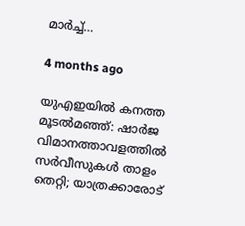മാർച്ച്…

4 months ago

യുഎഇയിൽ കനത്ത മൂടൽമഞ്ഞ്: ഷാർജ വിമാനത്താവളത്തിൽ സർവീസുകൾ താളം തെറ്റി; യാത്രക്കാരോട്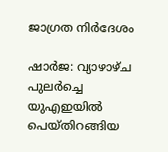ജാഗ്രത നിർദേശം

ഷാർജ: വ്യാഴാഴ്ച പുലർച്ചെ യുഎഇയിൽ പെയ്തിറങ്ങിയ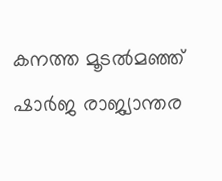കനത്ത മൂടൽമഞ്ഞ് ഷാർജ രാജ്യാന്തര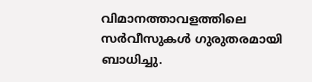വിമാനത്താവളത്തിലെ സർവീസുകൾ ഗുരുതരമായി ബാധിച്ചു.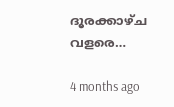ദൂരക്കാഴ്ച വളരെ…

4 months ago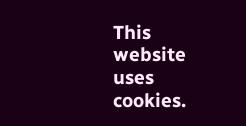This website uses cookies.